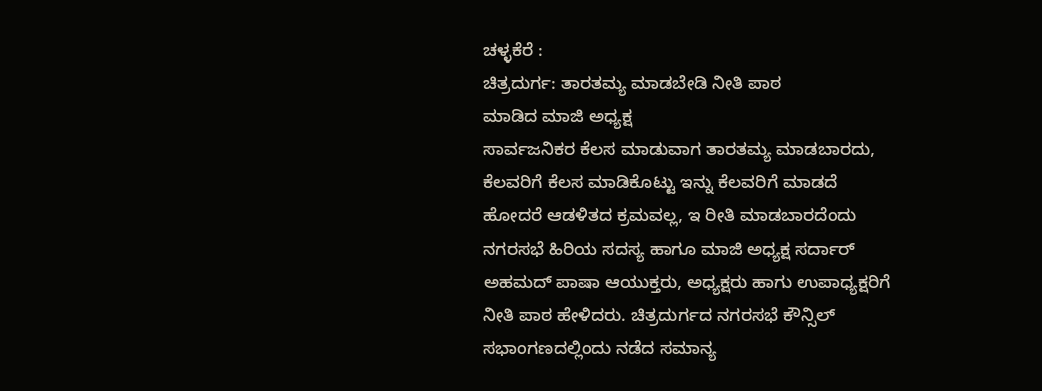ಚಳ್ಳಕೆರೆ :
ಚಿತ್ರದುರ್ಗ: ತಾರತಮ್ಯ ಮಾಡಬೇಡಿ ನೀತಿ ಪಾಠ
ಮಾಡಿದ ಮಾಜಿ ಅಧ್ಯಕ್ಷ
ಸಾರ್ವಜನಿಕರ ಕೆಲಸ ಮಾಡುವಾಗ ತಾರತಮ್ಯ ಮಾಡಬಾರದು,
ಕೆಲವರಿಗೆ ಕೆಲಸ ಮಾಡಿಕೊಟ್ಟು ಇನ್ನು ಕೆಲವರಿಗೆ ಮಾಡದೆ
ಹೋದರೆ ಆಡಳಿತದ ಕ್ರಮವಲ್ಲ, ಇ ರೀತಿ ಮಾಡಬಾರದೆಂದು
ನಗರಸಭೆ ಹಿರಿಯ ಸದಸ್ಯ ಹಾಗೂ ಮಾಜಿ ಅಧ್ಯಕ್ಷ ಸರ್ದಾರ್
ಅಹಮದ್ ಪಾಷಾ ಆಯುಕ್ತರು, ಅಧ್ಯಕ್ಷರು ಹಾಗು ಉಪಾಧ್ಯಕ್ಷರಿಗೆ
ನೀತಿ ಪಾಠ ಹೇಳಿದರು. ಚಿತ್ರದುರ್ಗದ ನಗರಸಭೆ ಕೌನ್ಸಿಲ್
ಸಭಾಂಗಣದಲ್ಲಿಂದು ನಡೆದ ಸಮಾನ್ಯ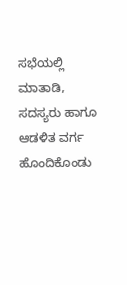ಸಭೆಯಲ್ಲಿ ಮಾತಾಡಿ,
ಸದಸ್ಯರು ಹಾಗೂ ಆಡಳಿತ ವರ್ಗ ಹೊಂದಿಕೊಂಡು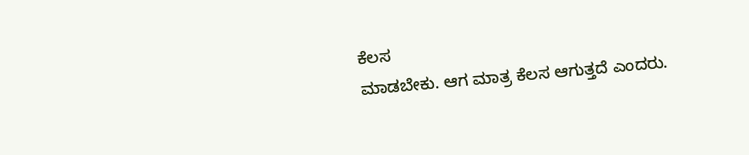ಕೆಲಸ
ಮಾಡಬೇಕು. ಆಗ ಮಾತ್ರ ಕೆಲಸ ಆಗುತ್ತದೆ ಎಂದರು.